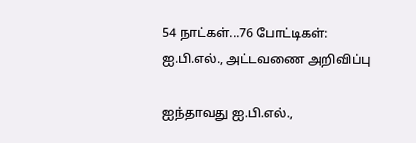54 நாட்கள்...76 போட்டிகள்: ஐ.பி.எல்., அட்டவணை அறிவிப்பு

ஐந்தாவது ஐ.பி.எல்.,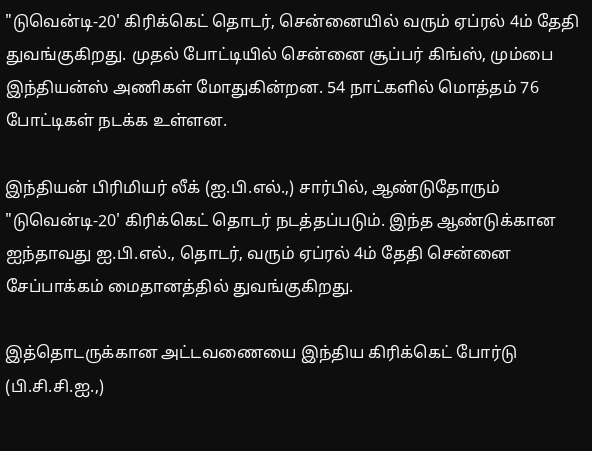"டுவென்டி-20' கிரிக்கெட் தொடர், சென்னையில் வரும் ஏப்ரல் 4ம் தேதி துவங்குகிறது. முதல் போட்டியில் சென்னை சூப்பர் கிங்ஸ், மும்பை இந்தியன்ஸ் அணிகள் மோதுகின்றன. 54 நாட்களில் மொத்தம் 76 போட்டிகள் நடக்க உள்ளன.

இந்தியன் பிரிமியர் லீக் (ஐ.பி.எல்.,) சார்பில், ஆண்டுதோரும் "டுவென்டி-20' கிரிக்கெட் தொடர் நடத்தப்படும். இந்த ஆண்டுக்கான ஐந்தாவது ஐ.பி.எல்., தொடர், வரும் ஏப்ரல் 4ம் தேதி சென்னை சேப்பாக்கம் மைதானத்தில் துவங்குகிறது.

இத்தொடருக்கான அட்டவணையை இந்திய கிரிக்கெட் போர்டு (பி.சி.சி.ஐ.,)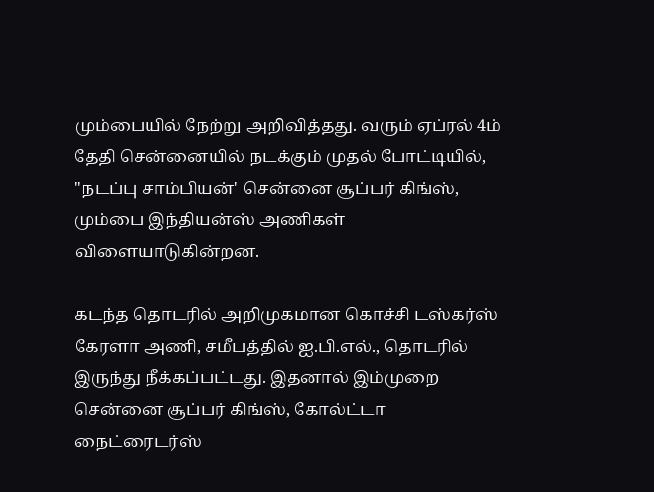மும்பையில் நேற்று அறிவித்தது. வரும் ஏப்ரல் 4ம் தேதி சென்னையில் நடக்கும் முதல் போட்டியில், "நடப்பு சாம்பியன்' சென்னை சூப்பர் கிங்ஸ், மும்பை இந்தியன்ஸ் அணிகள் விளையாடுகின்றன.

கடந்த தொடரில் அறிமுகமான கொச்சி டஸ்கர்ஸ் கேரளா அணி, சமீபத்தில் ஐ.பி.எல்., தொடரில் இருந்து நீக்கப்பட்டது. இதனால் இம்முறை சென்னை சூப்பர் கிங்ஸ், கோல்ட்டா நைட்ரைடர்ஸ்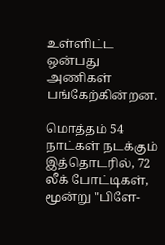உள்ளிட்ட ஒன்பது அணிகள் பங்கேற்கின்றன.

மொத்தம் 54 நாட்கள் நடக்கும் இத்தொடரில், 72 லீக் போட்டிகள், மூன்று "பிளே-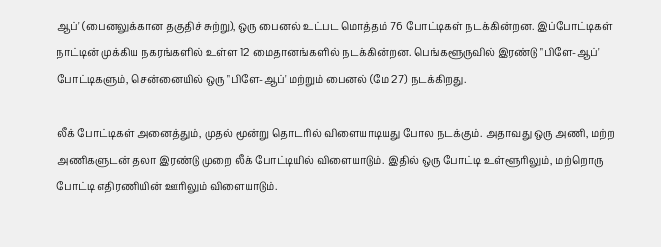ஆப்' (பைனலுக்கான தகுதிச் சுற்று), ஒரு பைனல் உட்பட மொத்தம் 76 போட்டிகள் நடக்கின்றன. இப்போட்டிகள் நாட்டின் முக்கிய நகரங்களில் உள்ள 12 மைதானங்களில் நடக்கின்றன. பெங்களூருவில் இரண்டு "பிளே-ஆப்' போட்டிகளும், சென்னையில் ஒரு "பிளே-ஆப்' மற்றும் பைனல் (மே 27) நடக்கிறது.

லீக் போட்டிகள் அனைத்தும், முதல் மூன்று தொடரில் விளையாடியது போல நடக்கும். அதாவது ஒரு அணி, மற்ற அணிகளுடன் தலா இரண்டு முறை லீக் போட்டியில் விளையாடும். இதில் ஒரு போட்டி உள்ளூரிலும், மற்றொரு போட்டி எதிரணியின் ஊரிலும் விளையாடும்.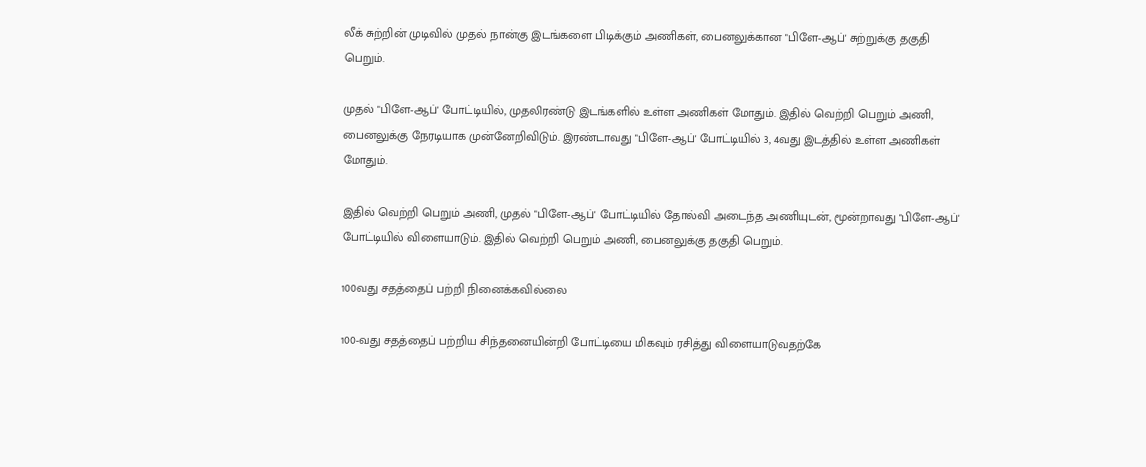லீக் சுற்றின் முடிவில் முதல் நான்கு இடங்களை பிடிக்கும் அணிகள், பைனலுக்கான "பிளே-ஆப்' சுற்றுக்கு தகுதி பெறும்.

முதல் "பிளே-ஆப்' போட்டியில், முதலிரண்டு இடங்களில் உள்ள அணிகள் மோதும். இதில் வெற்றி பெறும் அணி, பைனலுக்கு நேரடியாக முன்னேறிவிடும். இரண்டாவது "பிளே-ஆப்' போட்டியில் 3, 4வது இடத்தில் உள்ள அணிகள் மோதும்.

இதில் வெற்றி பெறும் அணி, முதல் "பிளே-ஆப்' போட்டியில் தோல்வி அடைந்த அணியுடன், மூன்றாவது "பிளே-ஆப்' போட்டியில் விளையாடும். இதில் வெற்றி பெறும் அணி, பைனலுக்கு தகுதி பெறும்.

100வது சதத்தைப் பற்றி நினைக்கவில்லை

100-வது சதத்தைப் பற்றிய சிந்தனையின்றி போட்டியை மிகவும் ரசித்து விளையாடுவதற்கே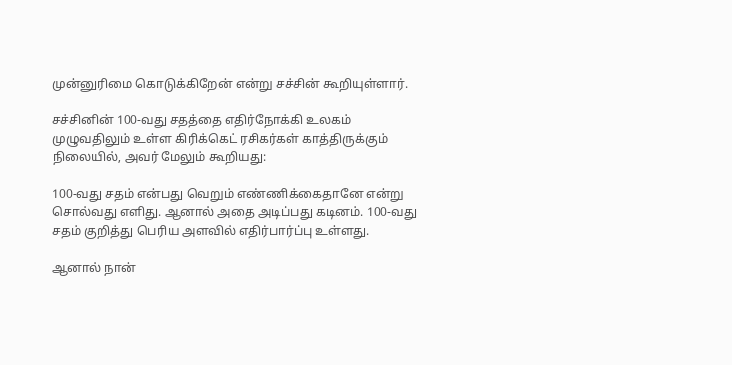முன்னுரிமை கொடுக்கிறேன் என்று சச்சின் கூறியுள்ளார்.

சச்சினின் 100-வது சதத்தை எதிர்நோக்கி உலகம் முழுவதிலும் உள்ள கிரிக்கெட் ரசிகர்கள் காத்திருக்கும் நிலையில், அவர் மேலும் கூறியது:

100-வது சதம் என்பது வெறும் எண்ணிக்கைதானே என்று சொல்வது எளிது. ஆனால் அதை அடிப்பது கடினம். 100-வது சதம் குறித்து பெரிய அளவில் எதிர்பார்ப்பு உள்ளது.

ஆனால் நான்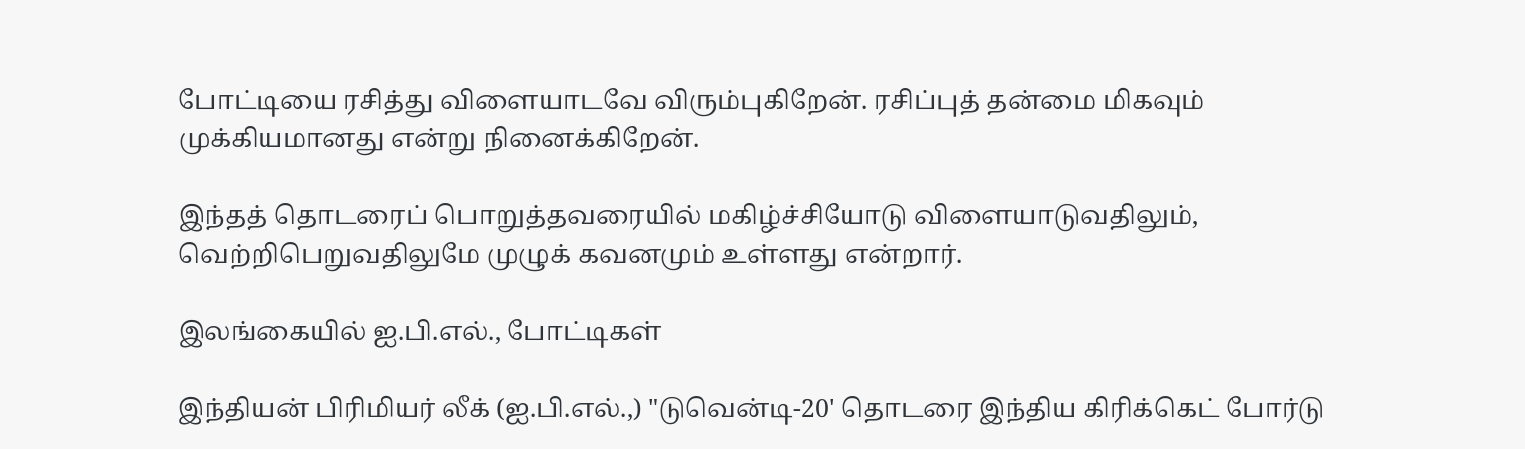போட்டியை ரசித்து விளையாடவே விரும்புகிறேன். ரசிப்புத் தன்மை மிகவும் முக்கியமானது என்று நினைக்கிறேன்.

இந்தத் தொடரைப் பொறுத்தவரையில் மகிழ்ச்சியோடு விளையாடுவதிலும், வெற்றிபெறுவதிலுமே முழுக் கவனமும் உள்ளது என்றார்.

இலங்கையில் ஐ.பி.எல்., போட்டிகள்

இந்தியன் பிரிமியர் லீக் (ஐ.பி.எல்.,) "டுவென்டி-20' தொடரை இந்திய கிரிக்கெட் போர்டு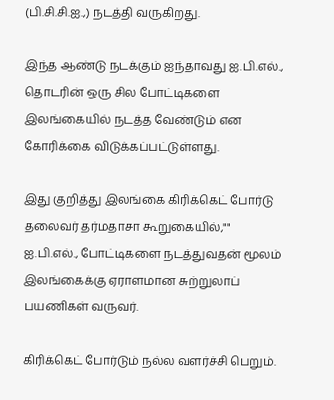(பி.சி.சி.ஐ.,) நடத்தி வருகிறது.

இந்த ஆண்டு நடக்கும் ஐந்தாவது ஐ.பி.எல்., தொடரின் ஒரு சில போட்டிகளை இலங்கையில் நடத்த வேண்டும் என கோரிக்கை விடுக்கப்பட்டுள்ளது.

இது குறித்து இலங்கை கிரிக்கெட் போர்டு தலைவர் தர்மதாசா கூறுகையில்,"" ஐ.பி.எல்., போட்டிகளை நடத்துவதன் மூலம் இலங்கைக்கு ஏராளமான சுற்றுலாப் பயணிகள் வருவர்.

கிரிக்கெட் போர்டும் நல்ல வளர்ச்சி பெறும்.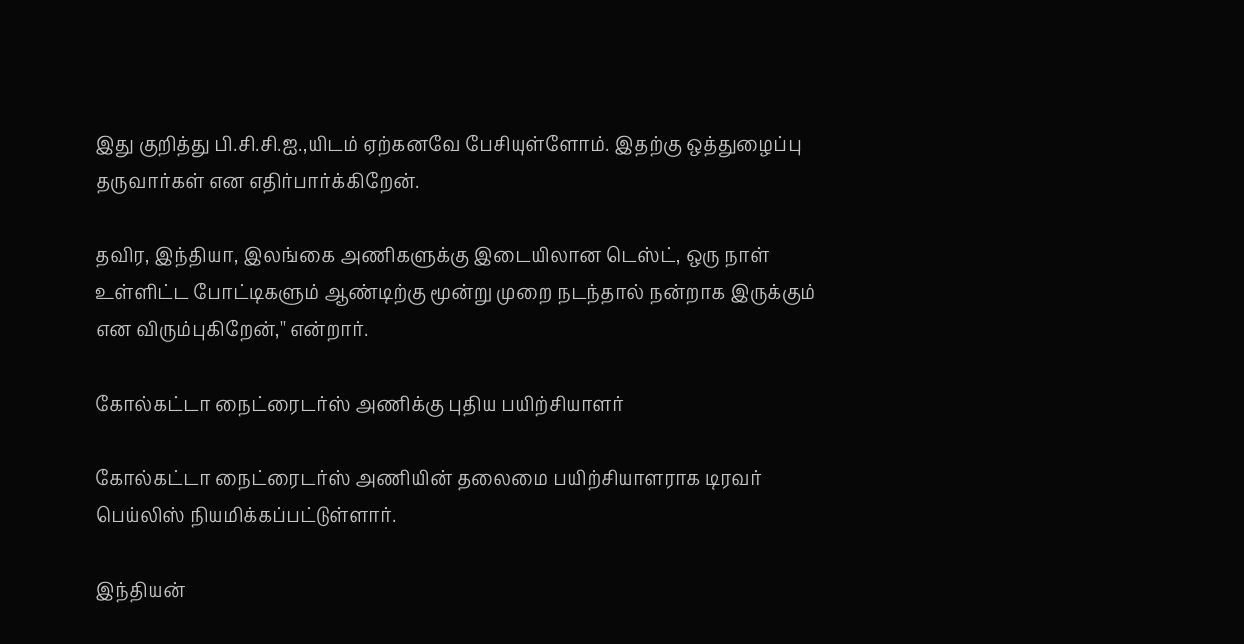இது குறித்து பி.சி.சி.ஐ.,யிடம் ஏற்கனவே பேசியுள்ளோம். இதற்கு ஒத்துழைப்பு தருவார்கள் என எதிர்பார்க்கிறேன்.

தவிர, இந்தியா, இலங்கை அணிகளுக்கு இடையிலான டெஸ்ட், ஒரு நாள் உள்ளிட்ட போட்டிகளும் ஆண்டிற்கு மூன்று முறை நடந்தால் நன்றாக இருக்கும் என விரும்புகிறேன்,'' என்றார்.

கோல்கட்டா நைட்ரைடர்ஸ் அணிக்கு புதிய பயிற்சியாளர்

கோல்கட்டா நைட்ரைடர்ஸ் அணியின் தலைமை பயிற்சியாளராக டிரவர் பெய்லிஸ் நியமிக்கப்பட்டுள்ளார்.

இந்தியன்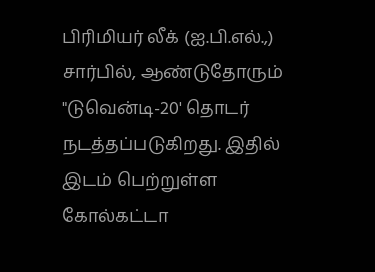பிரிமியர் லீக் (ஐ.பி.எல்.,) சார்பில், ஆண்டுதோரும் "டுவென்டி-20' தொடர் நடத்தப்படுகிறது. இதில் இடம் பெற்றுள்ள கோல்கட்டா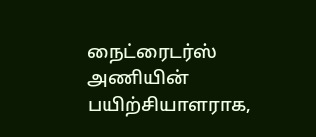நைட்ரைடர்ஸ் அணியின் பயிற்சியாளராக,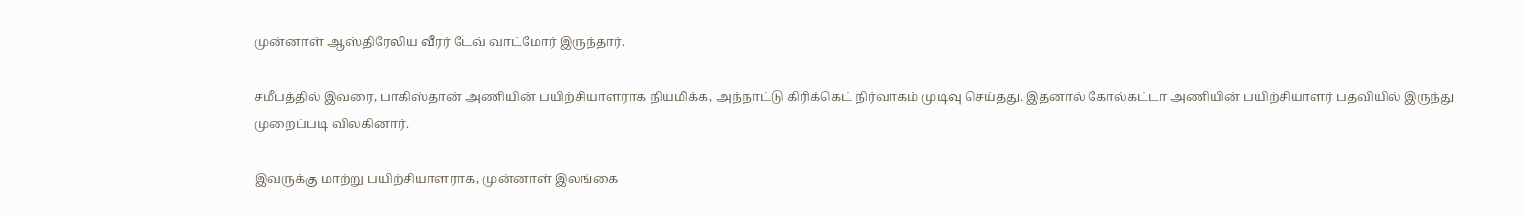முன்னாள் ஆஸ்திரேலிய வீரர் டேவ் வாட்மோர் இருந்தார்.

சமீபத்தில் இவரை, பாகிஸ்தான் அணியின் பயிற்சியாளராக நியமிக்க, அந்நாட்டு கிரிக்கெட் நிர்வாகம் முடிவு செய்தது. இதனால் கோல்கட்டா அணியின் பயிற்சியாளர் பதவியில் இருந்து முறைப்படி விலகினார்.

இவருக்கு மாற்று பயிற்சியாளராக, முன்னாள் இலங்கை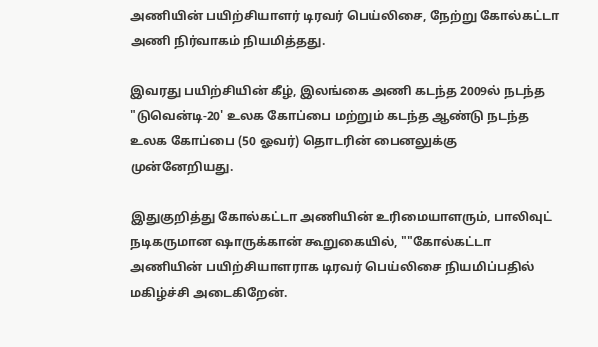அணியின் பயிற்சியாளர் டிரவர் பெய்லிசை, நேற்று கோல்கட்டா அணி நிர்வாகம் நியமித்தது.

இவரது பயிற்சியின் கீழ், இலங்கை அணி கடந்த 2009ல் நடந்த "டுவென்டி-20' உலக கோப்பை மற்றும் கடந்த ஆண்டு நடந்த உலக கோப்பை (50 ஓவர்) தொடரின் பைனலுக்கு முன்னேறியது.

இதுகுறித்து கோல்கட்டா அணியின் உரிமையாளரும், பாலிவுட் நடிகருமான ஷாருக்கான் கூறுகையில், ""கோல்கட்டா அணியின் பயிற்சியாளராக டிரவர் பெய்லிசை நியமிப்பதில் மகிழ்ச்சி அடைகிறேன்.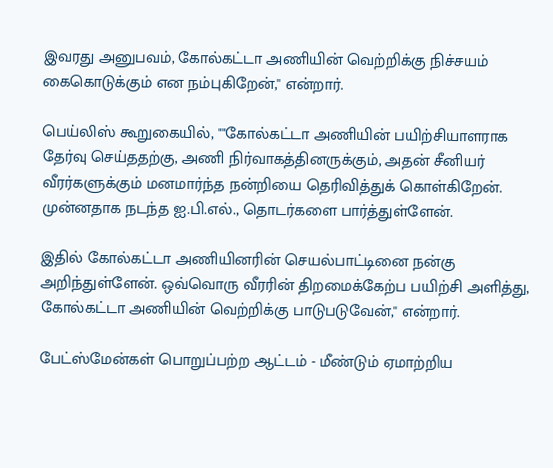இவரது அனுபவம், கோல்கட்டா அணியின் வெற்றிக்கு நிச்சயம் கைகொடுக்கும் என நம்புகிறேன்,'' என்றார்.

பெய்லிஸ் கூறுகையில், ""கோல்கட்டா அணியின் பயிற்சியாளராக தேர்வு செய்ததற்கு, அணி நிர்வாகத்தினருக்கும், அதன் சீனியர் வீரர்களுக்கும் மனமார்ந்த நன்றியை தெரிவித்துக் கொள்கிறேன். முன்னதாக நடந்த ஐ.பி.எல்., தொடர்களை பார்த்துள்ளேன்.

இதில் கோல்கட்டா அணியினரின் செயல்பாட்டினை நன்கு அறிந்துள்ளேன். ஒவ்வொரு வீரரின் திறமைக்கேற்ப பயிற்சி அளித்து, கோல்கட்டா அணியின் வெற்றிக்கு பாடுபடுவேன்,'' என்றார்.

பேட்ஸ்மேன்கள் பொறுப்பற்ற ஆட்டம் - மீண்டும் ஏமாற்றிய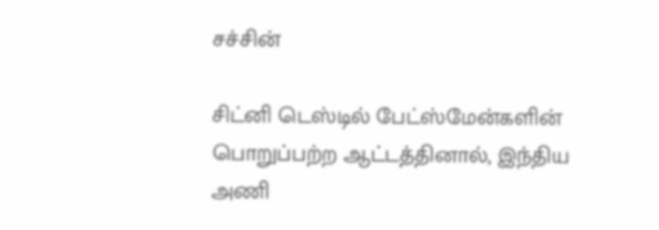சச்சின்

சிட்னி டெஸ்டில் பேட்ஸ்மேன்களின் பொறுப்பற்ற ஆட்டத்தினால், இந்திய அணி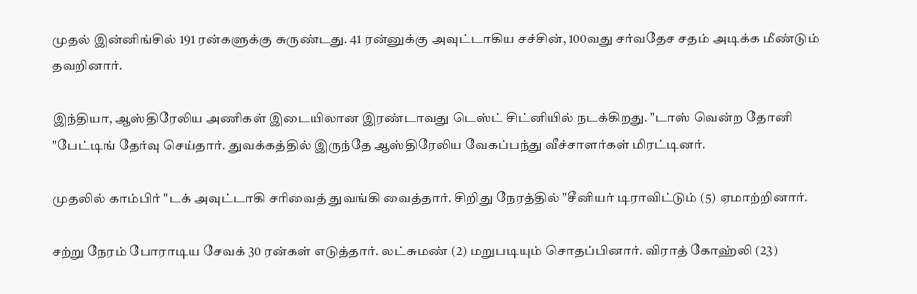முதல் இன்னிங்சில் 191 ரன்களுக்கு சுருண்டது. 41 ரன்னுக்கு அவுட்டாகிய சச்சின், 100வது சர்வதேச சதம் அடிக்க மீண்டும் தவறினார்.

இந்தியா, ஆஸ்திரேலிய அணிகள் இடையிலான இரண்டாவது டெஸ்ட் சிட்னியில் நடக்கிறது. "டாஸ் வென்ற தோனி "பேட்டிங் தேர்வு செய்தார். துவக்கத்தில் இருந்தே ஆஸ்திரேலிய வேகப்பந்து வீச்சாளர்கள் மிரட்டினர்.

முதலில் காம்பிர் "டக் அவுட்டாகி சரிவைத் துவங்கி வைத்தார். சிறிது நேரத்தில் "சீனியர் டிராவிட்டும் (5) ஏமாற்றினார்.

சற்று நேரம் போராடிய சேவக் 30 ரன்கள் எடுத்தார். லட்சுமண் (2) மறுபடியும் சொதப்பினார். விராத் கோஹ்லி (23)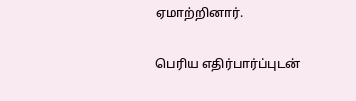ஏமாற்றினார்.

பெரிய எதிர்பார்ப்புடன்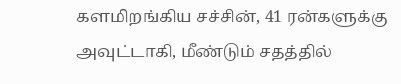களமிறங்கிய சச்சின், 41 ரன்களுக்கு அவுட்டாகி, மீண்டும் சதத்தில்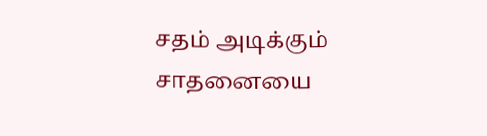சதம் அடிக்கும் சாதனையை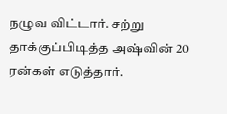நழுவ விட்டார். சற்று தாக்குப்பிடித்த அஷ்வின் 20 ரன்கள் எடுத்தார்.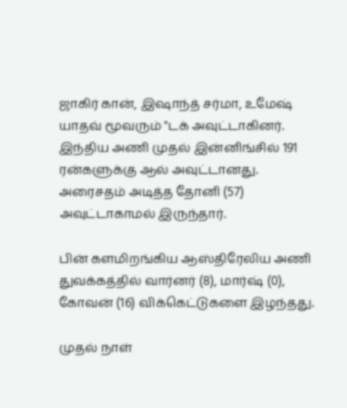ஜாகிர் கான், இஷாந்த் சர்மா, உமேஷ் யாதவ் மூவரும் "டக் அவுட்டாகினர். இந்திய அணி முதல் இன்னிங்சில் 191 ரன்களுக்கு ஆல் அவுட்டானது. அரைசதம் அடித்த தோனி (57) அவுட்டாகாமல் இருந்தார்.

பின் களமிறங்கிய ஆஸ்திரேலிய அணி துவக்கத்தில் வார்னர் (8), மார்ஷ் (0), கோவன் (16) விக்கெட்டுகளை இழந்தது.

முதல் நாள்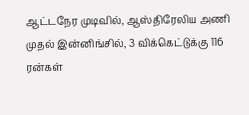ஆட்டநேர முடிவில், ஆஸ்திரேலிய அணி முதல் இன்னிங்சில், 3 விக்கெட்டுக்கு 116 ரன்கள்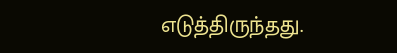எடுத்திருந்தது.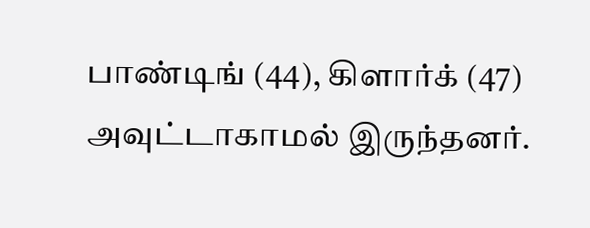பாண்டிங் (44), கிளார்க் (47) அவுட்டாகாமல் இருந்தனர்.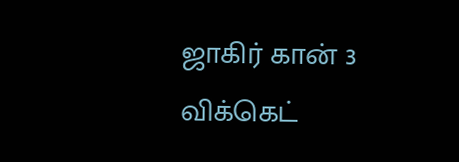ஜாகிர் கான் 3 விக்கெட்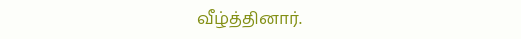வீழ்த்தினார்.